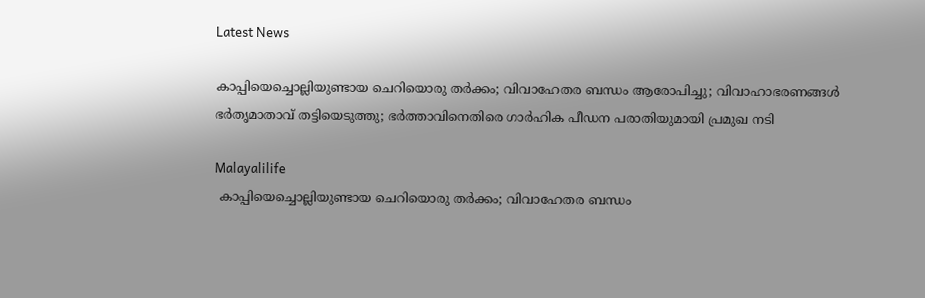Latest News

കാപ്പിയെച്ചൊല്ലിയുണ്ടായ ചെറിയൊരു തര്‍ക്കം; വിവാഹേതര ബന്ധം ആരോപിച്ചു; വിവാഹാഭരണങ്ങള്‍ ഭര്‍തൃമാതാവ് തട്ടിയെടുത്തു; ഭര്‍ത്താവിനെതിരെ ഗാര്‍ഹിക പീഡന പരാതിയുമായി പ്രമുഖ നടി

Malayalilife
 കാപ്പിയെച്ചൊല്ലിയുണ്ടായ ചെറിയൊരു തര്‍ക്കം; വിവാഹേതര ബന്ധം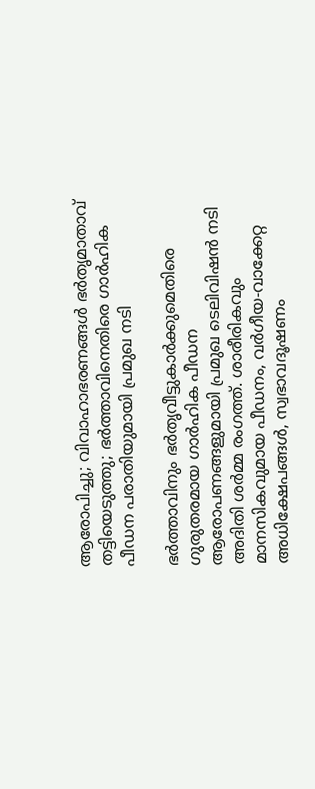ആരോപിച്ചു; വിവാഹാഭരണങ്ങള്‍ ഭര്‍തൃമാതാവ് തട്ടിയെടുത്തു; ഭര്‍ത്താവിനെതിരെ ഗാര്‍ഹിക പീഡന പരാതിയുമായി പ്രമുഖ നടി

ഭര്‍ത്താവിനും ഭര്‍തൃവീട്ടുകാര്‍ക്കുമെതിരെ ഗുരുതരമായ ഗാര്‍ഹിക പീഡന ആരോപണങ്ങളുമായി പ്രമുഖ ടെലിവിഷന്‍ നടി അദിതി ശര്‍മ്മ രംഗത്ത്. ശാരീരികവും മാനസികവുമായ പീഡനം, വര്‍ഗീയ-വാക്കേറ്റ അധിക്ഷേപങ്ങള്‍, സ്വഭാവദൂഷണം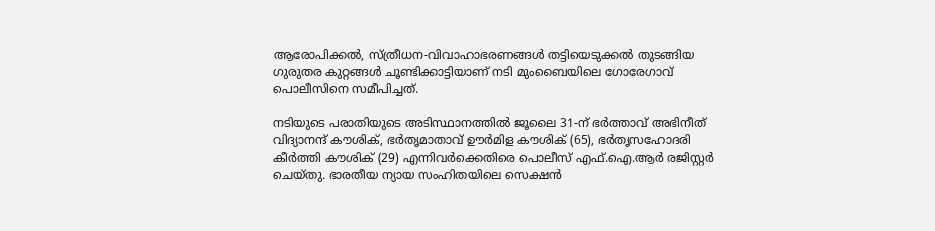ആരോപിക്കല്‍, സ്ത്രീധന-വിവാഹാഭരണങ്ങള്‍ തട്ടിയെടുക്കല്‍ തുടങ്ങിയ ഗുരുതര കുറ്റങ്ങള്‍ ചൂണ്ടിക്കാട്ടിയാണ് നടി മുംബൈയിലെ ഗോരേഗാവ് പൊലീസിനെ സമീപിച്ചത്.

നടിയുടെ പരാതിയുടെ അടിസ്ഥാനത്തില്‍ ജൂലൈ 31-ന് ഭര്‍ത്താവ് അഭിനീത് വിദ്യാനന്ദ് കൗശിക്, ഭര്‍തൃമാതാവ് ഊര്‍മിള കൗശിക് (65), ഭര്‍തൃസഹോദരി കീര്‍ത്തി കൗശിക് (29) എന്നിവര്‍ക്കെതിരെ പൊലീസ് എഫ്.ഐ.ആര്‍ രജിസ്റ്റര്‍ ചെയ്തു. ഭാരതീയ ന്യായ സംഹിതയിലെ സെക്ഷന്‍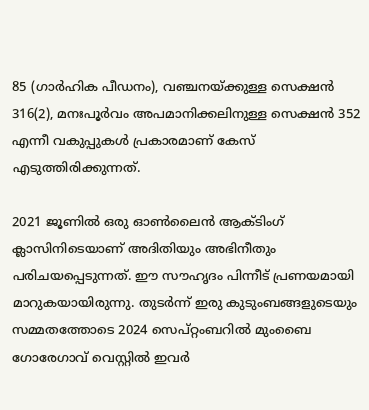85 (ഗാര്‍ഹിക പീഡനം), വഞ്ചനയ്ക്കുള്ള സെക്ഷന്‍ 316(2), മനഃപൂര്‍വം അപമാനിക്കലിനുള്ള സെക്ഷന്‍ 352 എന്നീ വകുപ്പുകള്‍ പ്രകാരമാണ് കേസ് എടുത്തിരിക്കുന്നത്.

2021 ജൂണില്‍ ഒരു ഓണ്‍ലൈന്‍ ആക്ടിംഗ് ക്ലാസിനിടെയാണ് അദിതിയും അഭിനീതും പരിചയപ്പെടുന്നത്. ഈ സൗഹൃദം പിന്നീട് പ്രണയമായി മാറുകയായിരുന്നു. തുടര്‍ന്ന് ഇരു കുടുംബങ്ങളുടെയും സമ്മതത്തോടെ 2024 സെപ്റ്റംബറില്‍ മുംബൈ ഗോരേഗാവ് വെസ്റ്റില്‍ ഇവര്‍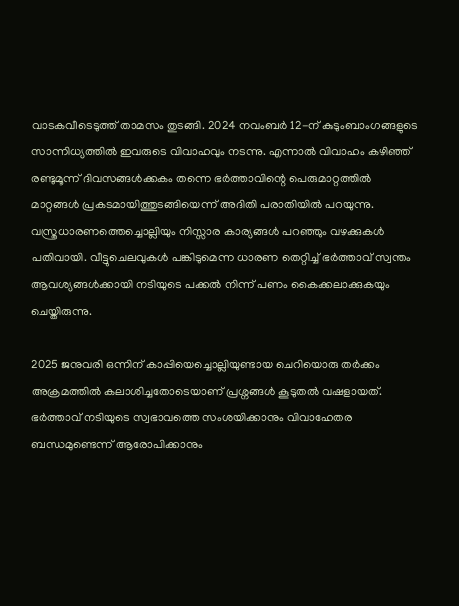വാടകവീടെടുത്ത് താമസം തുടങ്ങി. 2024 നവംബര്‍ 12-ന് കുടുംബാംഗങ്ങളുടെ സാന്നിധ്യത്തില്‍ ഇവരുടെ വിവാഹവും നടന്നു. എന്നാല്‍ വിവാഹം കഴിഞ്ഞ് രണ്ടുമൂന്ന് ദിവസങ്ങള്‍ക്കകം തന്നെ ഭര്‍ത്താവിന്റെ പെരുമാറ്റത്തില്‍ മാറ്റങ്ങള്‍ പ്രകടമായിത്തുടങ്ങിയെന്ന് അദിതി പരാതിയില്‍ പറയുന്നു. വസ്ത്രധാരണത്തെച്ചൊല്ലിയും നിസ്സാര കാര്യങ്ങള്‍ പറഞ്ഞും വഴക്കുകള്‍ പതിവായി. വീട്ടുചെലവുകള്‍ പങ്കിടുമെന്ന ധാരണ തെറ്റിച്ച് ഭര്‍ത്താവ് സ്വന്തം ആവശ്യങ്ങള്‍ക്കായി നടിയുടെ പക്കല്‍ നിന്ന് പണം കൈക്കലാക്കുകയും ചെയ്തിരുന്നു.

2025 ജനുവരി ഒന്നിന് കാപ്പിയെച്ചൊല്ലിയുണ്ടായ ചെറിയൊരു തര്‍ക്കം അക്രമത്തില്‍ കലാശിച്ചതോടെയാണ് പ്രശ്നങ്ങള്‍ കൂടുതല്‍ വഷളായത്. ഭര്‍ത്താവ് നടിയുടെ സ്വഭാവത്തെ സംശയിക്കാനും വിവാഹേതര ബന്ധമുണ്ടെന്ന് ആരോപിക്കാനും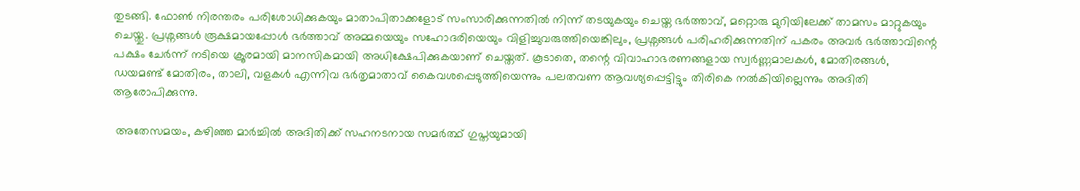തുടങ്ങി. ഫോണ്‍ നിരന്തരം പരിശോധിക്കുകയും മാതാപിതാക്കളോട് സംസാരിക്കുന്നതില്‍ നിന്ന് തടയുകയും ചെയ്ത ഭര്‍ത്താവ്, മറ്റൊരു മുറിയിലേക്ക് താമസം മാറ്റുകയും ചെയ്തു. പ്രശ്നങ്ങള്‍ രൂക്ഷമായപ്പോള്‍ ഭര്‍ത്താവ് അമ്മയെയും സഹോദരിയെയും വിളിച്ചുവരുത്തിയെങ്കിലും, പ്രശ്നങ്ങള്‍ പരിഹരിക്കുന്നതിന് പകരം അവര്‍ ഭര്‍ത്താവിന്റെ പക്ഷം ചേര്‍ന്ന് നടിയെ ക്രൂരമായി മാനസികമായി അധിക്ഷേപിക്കുകയാണ് ചെയ്തത്. കൂടാതെ, തന്റെ വിവാഹാഭരണങ്ങളായ സ്വര്‍ണ്ണമാലകള്‍, മോതിരങ്ങള്‍, ഡയമണ്ട് മോതിരം, താലി, വളകള്‍ എന്നിവ ഭര്‍തൃമാതാവ് കൈവശപ്പെടുത്തിയെന്നും പലതവണ ആവശ്യപ്പെട്ടിട്ടും തിരികെ നല്‍കിയില്ലെന്നും അദിതി ആരോപിക്കുന്നു.

 അതേസമയം, കഴിഞ്ഞ മാര്‍ച്ചില്‍ അദിതിക്ക് സഹനടനായ സമര്‍ത്ഥ് ഗുപ്തയുമായി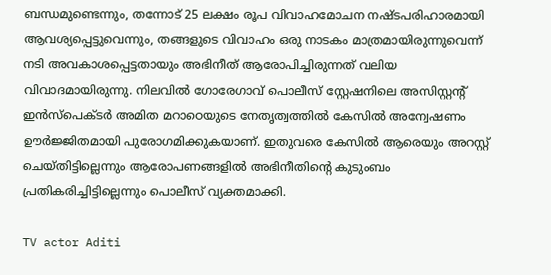ബന്ധമുണ്ടെന്നും, തന്നോട് 25 ലക്ഷം രൂപ വിവാഹമോചന നഷ്ടപരിഹാരമായി ആവശ്യപ്പെട്ടുവെന്നും, തങ്ങളുടെ വിവാഹം ഒരു നാടകം മാത്രമായിരുന്നുവെന്ന് നടി അവകാശപ്പെട്ടതായും അഭിനീത് ആരോപിച്ചിരുന്നത് വലിയ വിവാദമായിരുന്നു. നിലവില്‍ ഗോരേഗാവ് പൊലീസ് സ്റ്റേഷനിലെ അസിസ്റ്റന്റ് ഇന്‍സ്പെക്ടര്‍ അമിത മറാഠെയുടെ നേതൃത്വത്തില്‍ കേസില്‍ അന്വേഷണം ഊര്‍ജ്ജിതമായി പുരോഗമിക്കുകയാണ്. ഇതുവരെ കേസില്‍ ആരെയും അറസ്റ്റ് ചെയ്തിട്ടില്ലെന്നും ആരോപണങ്ങളില്‍ അഭിനീതിന്റെ കുടുംബം പ്രതികരിച്ചിട്ടില്ലെന്നും പൊലീസ് വ്യക്തമാക്കി.

TV actor Aditi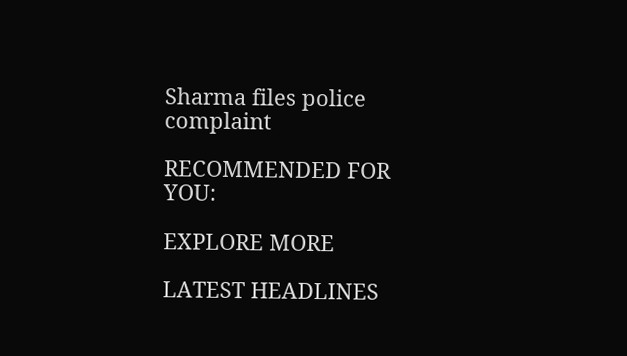Sharma files police complaint

RECOMMENDED FOR YOU:

EXPLORE MORE

LATEST HEADLINES